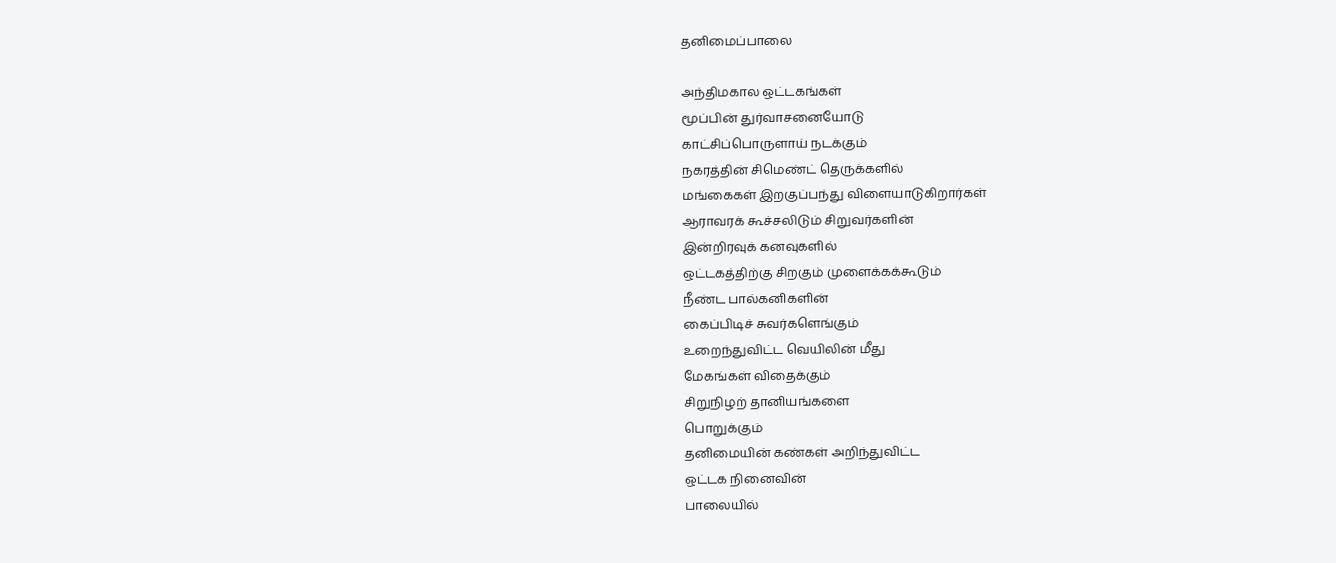தனிமைப்பாலை

அந்திமகால ஒட்டகங்கள்
மூப்பின் துர்வாசனையோடு
காட்சிப்பொருளாய் நடக்கும்
நகரத்தின் சிமெண்ட் தெருக்களில்
மங்கைகள் இறகுப்பந்து விளையாடுகிறார்கள்
ஆராவரக் கூச்சலிடும் சிறுவர்களின்
இன்றிரவுக் கனவுகளில்
ஒட்டகத்திற்கு சிறகும் முளைக்கக்கூடும்
நீண்ட பால்கனிகளின்
கைப்பிடிச் சுவர்களெங்கும்
உறைந்துவிட்ட வெயிலின் மீது
மேகங்கள் விதைக்கும்
சிறுநிழற் தானியங்களை
பொறுக்கும்
தனிமையின் கண்கள் அறிந்துவிட்ட
ஒட்டக நினைவின்
பாலையில்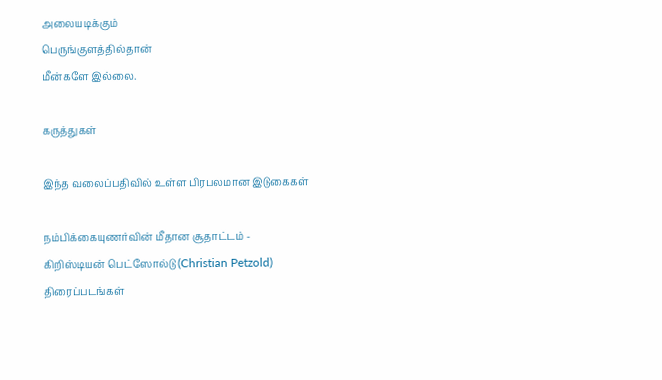அலையடிக்கும்
பெருங்குளத்தில்தான்
மீன்களே இல்லை.

கருத்துகள்

இந்த வலைப்பதிவில் உள்ள பிரபலமான இடுகைகள்

நம்பிக்கையுணர்வின் மீதான சூதாட்டம் - கிறிஸ்டியன் பெட்ஸோல்டு (Christian Petzold) திரைப்படங்கள்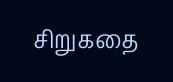சிறுகதை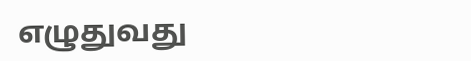எழுதுவது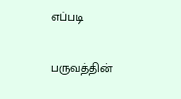எப்படி

பருவத்தின்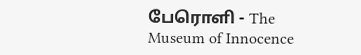பேரொளி - The Museum of Innocence